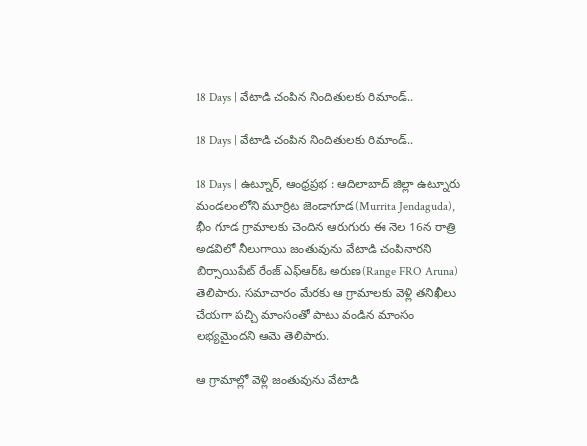18 Days | వేటాడి చంపిన నిందితులకు రిమాండ్..

18 Days | వేటాడి చంపిన నిందితులకు రిమాండ్..

18 Days | ఉట్నూర్, ఆంధ్రప్రభ : ఆదిలాబాద్ జిల్లా ఉట్నూరు మండలంలోని మూర్రిట జెండాగూడ(Murrita Jendaguda), భీం గూడ గ్రామాలకు చెందిన ఆరుగురు ఈ నెల 16న రాత్రి అడవిలో నీలుగాయి జంతువును వేటాడి చంపినారని బిర్సాయిపేట్ రేంజ్ ఎఫ్ఆర్ఓ అరుణ(Range FRO Aruna) తెలిపారు. సమాచారం మేరకు ఆ గ్రామాలకు వెళ్లి తనిఖీలు చేయగా పచ్చి మాంసంతో పాటు వండిన మాంసం లభ్యమైందని ఆమె తెలిపారు.

ఆ గ్రామాల్లో వెళ్లి జంతువును వేటాడి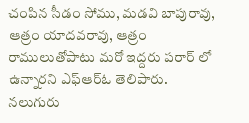చంపిన సీడం సోము, మడవి బాపురావు, ఆత్రం యాదవరావు, ఆత్రం రాములుతోపాటు మరో ఇద్దరు పరార్ లో ఉన్నారని ఎఫ్ఆర్ఓ తెలిపారు. నలుగురు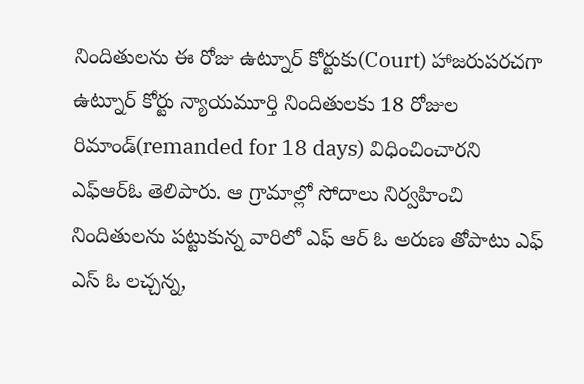నిందితులను ఈ రోజు ఉట్నూర్ కోర్టుకు(Court) హాజరుపరచగా ఉట్నూర్ కోర్టు న్యాయమూర్తి నిందితులకు 18 రోజుల రిమాండ్(remanded for 18 days) విధించించారని ఎఫ్ఆర్ఓ తెలిపారు. ఆ గ్రామాల్లో సోదాలు నిర్వహించి నిందితులను పట్టుకున్న వారిలో ఎఫ్ ఆర్ ఓ అరుణ తోపాటు ఎఫ్ ఎస్ ఓ లచ్చన్న,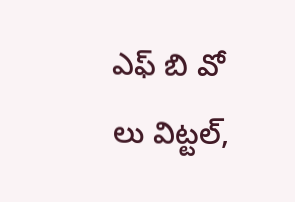ఎఫ్ బి వో లు విట్టల్,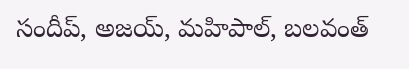సందీప్, అజయ్, మహిపాల్, బలవంత్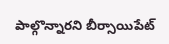పాల్గొన్నారని బీర్సాయిపేట్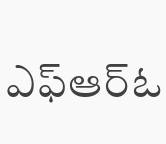ఎఫ్ఆర్ఓ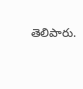తెలిపారు.